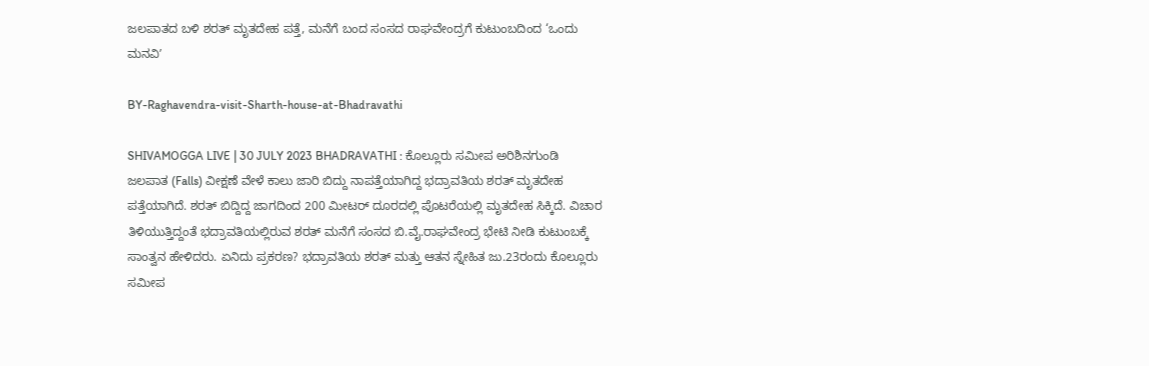ಜಲಪಾತದ ಬಳಿ ಶರತ್‌ ಮೃತದೇಹ ಪತ್ತೆ, ಮನೆಗೆ ಬಂದ ಸಂಸದ ರಾಘವೇಂದ್ರಗೆ ಕುಟುಂಬದಿಂದ ‘ಒಂದು ಮನವಿʼ

BY-Raghavendra-visit-Sharth-house-at-Bhadravathi

SHIVAMOGGA LIVE | 30 JULY 2023 BHADRAVATHI : ಕೊಲ್ಲೂರು ಸಮೀಪ ಅರಿಶಿನಗುಂಡಿ ಜಲಪಾತ (Falls) ವೀಕ್ಷಣೆ ವೇಳೆ ಕಾಲು ಜಾರಿ ಬಿದ್ದು ನಾಪತ್ತೆಯಾಗಿದ್ದ ಭದ್ರಾವತಿಯ ಶರತ್‌ ಮೃತದೇಹ ಪತ್ತೆಯಾಗಿದೆ. ಶರತ್‌ ಬಿದ್ದಿದ್ದ ಜಾಗದಿಂದ 200 ಮೀಟರ್‌ ದೂರದಲ್ಲಿ ಪೊಟರೆಯಲ್ಲಿ ಮೃತದೇಹ ಸಿಕ್ಕಿದೆ. ವಿಚಾರ ತಿಳಿಯುತ್ತಿದ್ದಂತೆ ಭದ್ರಾವತಿಯಲ್ಲಿರುವ ಶರತ್‌ ಮನೆಗೆ ಸಂಸದ ಬಿ.ವೈ.ರಾಘವೇಂದ್ರ ಭೇಟಿ ನೀಡಿ ಕುಟುಂಬಕ್ಕೆ ಸಾಂತ್ವನ ಹೇಳಿದರು. ಏನಿದು ಪ್ರಕರಣ? ಭದ್ರಾವತಿಯ ಶರತ್‌ ಮತ್ತು ಆತನ ಸ್ನೇಹಿತ ಜು.23ರಂದು ಕೊಲ್ಲೂರು ಸಮೀಪ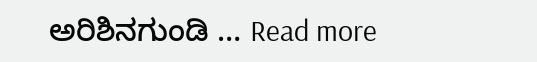ಅರಿಶಿನಗುಂಡಿ … Read more